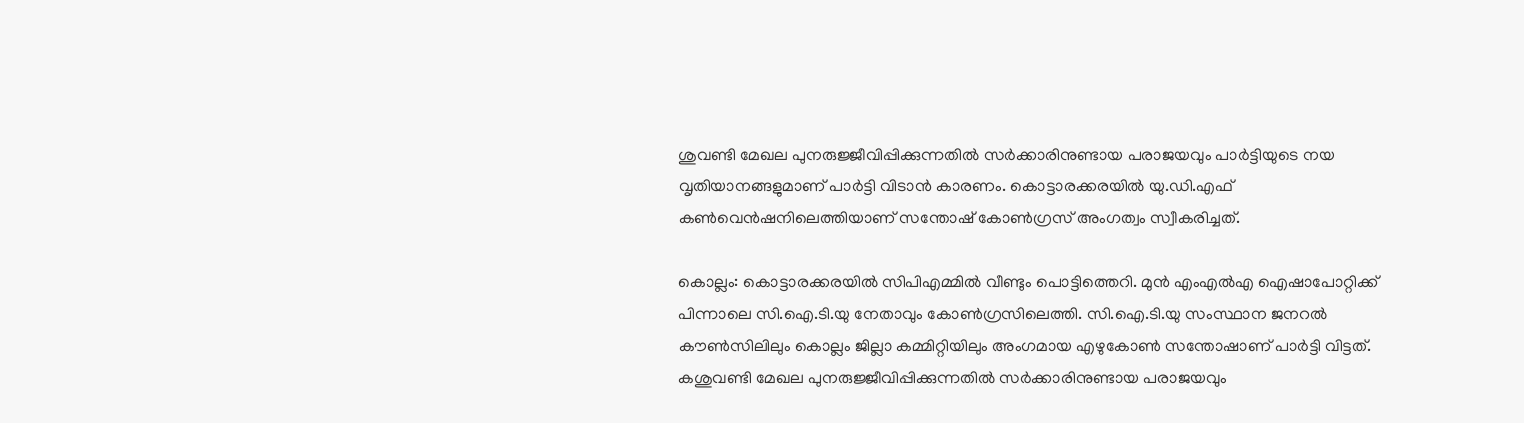ശുവണ്ടി മേഖല പുനരുജ്ജീവിപ്പിക്കുന്നതിൽ സർക്കാരിനുണ്ടായ പരാജയവും പാർട്ടിയുടെ നയ വൃതിയാനങ്ങളുമാണ് പാർട്ടി വിടാൻ കാരണം. കൊട്ടാരക്കരയിൽ യു.ഡി.എഫ് കൺവെൻഷനിലെത്തിയാണ് സന്തോഷ് കോൺഗ്രസ് അംഗത്വം സ്വീകരിച്ചത്.

കൊല്ലം: കൊട്ടാരക്കരയിൽ സിപിഎമ്മിൽ വീണ്ടും പൊട്ടിത്തെറി. മുൻ എംഎൽഎ ഐഷാപോറ്റിക്ക് പിന്നാലെ സി.ഐ.ടി.യു നേതാവും കോൺഗ്രസിലെത്തി. സി.ഐ.ടി.യു സംസ്ഥാന ജനറൽ കൗൺസിലിലും കൊല്ലം ജില്ലാ കമ്മിറ്റിയിലും അംഗമായ എഴുകോൺ സന്തോഷാണ് പാർട്ടി വിട്ടത്. കശുവണ്ടി മേഖല പുനരുജ്ജീവിപ്പിക്കുന്നതിൽ സർക്കാരിനുണ്ടായ പരാജയവും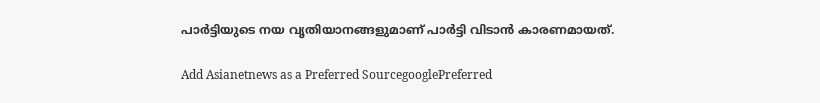പാർട്ടിയുടെ നയ വൃതിയാനങ്ങളുമാണ് പാർട്ടി വിടാൻ കാരണമായത്.

Add Asianetnews as a Preferred SourcegooglePreferred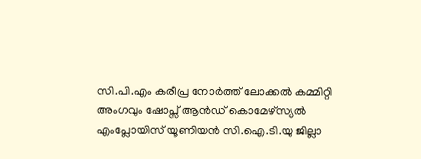സി.പി.എം കരീപ്ര നോർത്ത് ലോക്കൽ കമ്മിറ്റി അംഗവും ഷോപ്സ് ആൻഡ് കൊമേഴ്സ്യൽ എംപ്ലോയിസ് യൂണിയൻ സി.ഐ.ടി.യു ജില്ലാ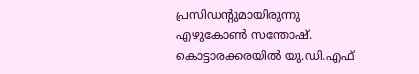പ്രസിഡന്‍റുമായിരുന്നു എഴുകോൺ സന്തോഷ്. കൊട്ടാരക്കരയിൽ യു.ഡി.എഫ്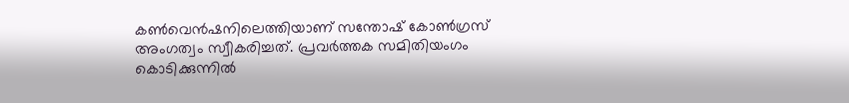കൺവെൻഷനിലെത്തിയാണ് സന്തോഷ് കോൺഗ്രസ് അംഗത്വം സ്വീകരിച്ചത്. പ്രവർത്തക സമിതിയംഗം കൊടിക്കുന്നിൽ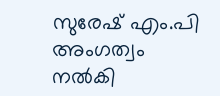സുരേഷ് എം.പി അംഗത്വം നൽകി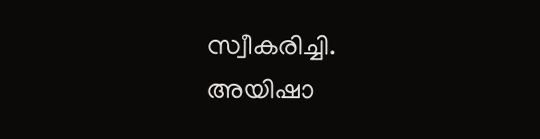സ്വീകരിച്ചി. അയിഷാ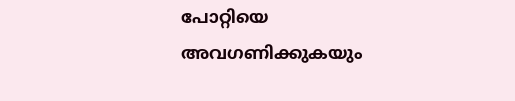പോറ്റിയെ അവഗണിക്കുകയും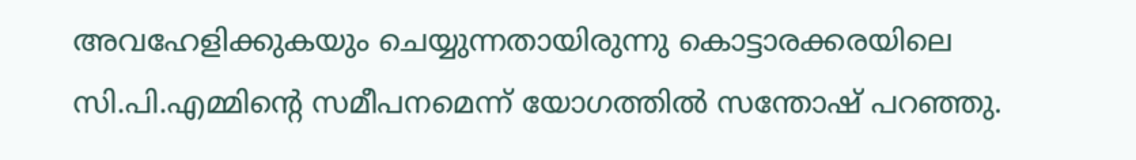അവഹേളിക്കുകയും ചെയ്യുന്നതായിരുന്നു കൊട്ടാരക്കരയിലെ സി.പി.എമ്മിന്‍റെ സമീപനമെന്ന് യോഗത്തിൽ സന്തോഷ് പറഞ്ഞു.